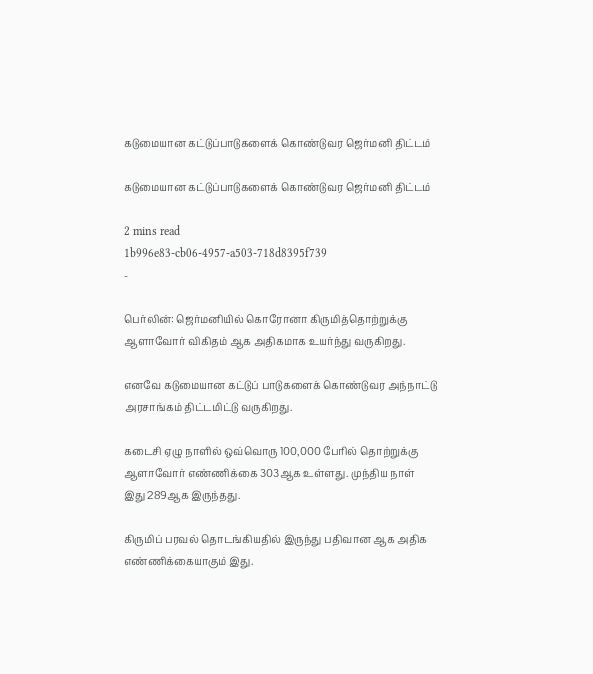கடுமையான கட்டுப்பாடுகளைக் கொண்டுவர ஜெர்மனி திட்டம்

கடுமையான கட்டுப்பாடுகளைக் கொண்டுவர ஜெர்மனி திட்டம்

2 mins read
1b996e83-cb06-4957-a503-718d8395f739
-

பெர்லின்: ஜெர்மனியில் கொரோனா கிருமித்தொற்றுக்கு ஆளாவோர் விகிதம் ஆக அதிகமாக உயர்ந்து வருகிறது.

எனவே கடுமையான கட்டுப் பாடுகளைக் கொண்டுவர அந்நாட்டு அரசாங்கம் திட்டமிட்டு வருகிறது.

கடைசி ஏழு நாளில் ஒவ்வொரு 100,000 பேரில் தொற்றுக்கு ஆளாவோர் எண்ணிக்கை 303ஆக உள்ளது. முந்திய நாள் இது 289ஆக இருந்தது.

கிருமிப் பரவல் தொடங்கியதில் இருந்து பதிவான ஆக அதிக எண்ணிக்கையாகும் இது.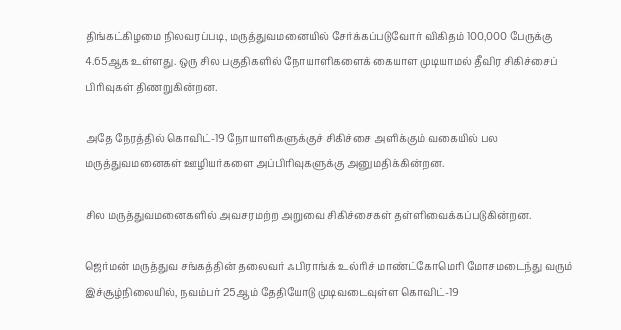திங்கட்கிழமை நிலவரப்படி, மருத்துவமனையில் சேர்க்கப்படுவோர் விகிதம் 100,000 பேருக்கு 4.65ஆக உள்ளது. ஒரு சில பகுதிகளில் நோயாளிகளைக் கையாள முடியாமல் தீவிர சிகிச்சைப் பிரிவுகள் திணறுகின்றன.

அதே நேரத்தில் கொவிட்-19 நோயாளிகளுக்குச் சிகிச்சை அளிக்கும் வகையில் பல மருத்துவமனைகள் ஊழியர்களை அப்பிரிவுகளுக்கு அனுமதிக்கின்றன.

சில மருத்துவமனைகளில் அவசரமற்ற அறுவை சிகிச்சைகள் தள்ளிவைக்கப்படுகின்றன.

ஜெர்மன் மருத்துவ சங்கத்தின் தலைவர் ஃபிராங்க் உல்ரிச் மாண்ட்கோமெரி மோசமடைந்து வரும் இச்சூழ்நிலையில், நவம்பர் 25ஆம் தேதியோடு முடிவடைவுள்ள கொவிட்-19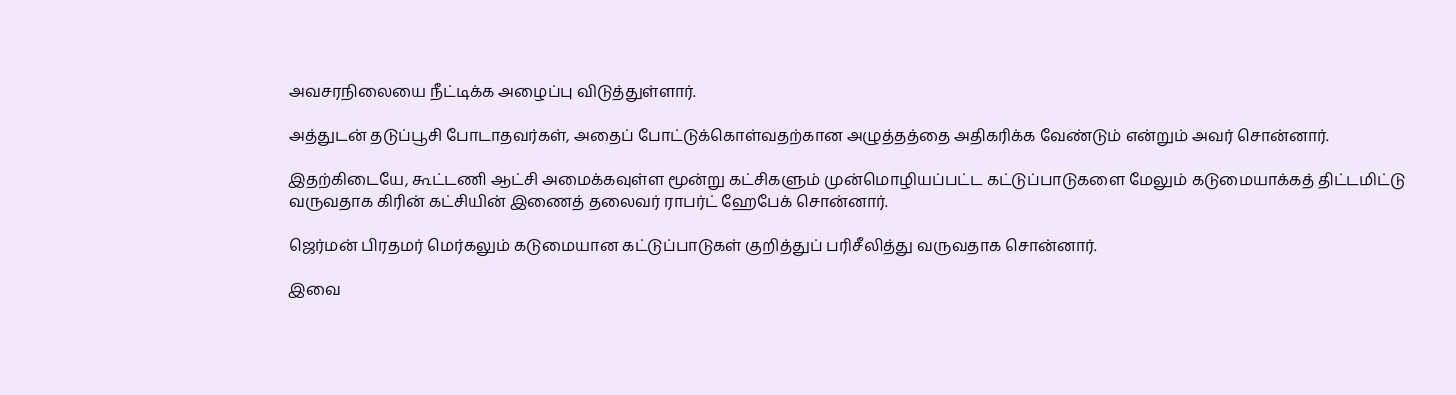அவசரநிலையை நீட்டிக்க அழைப்பு விடுத்துள்ளார்.

அத்துடன் தடுப்பூசி போடாதவர்கள், அதைப் போட்டுக்கொள்வதற்கான அழுத்தத்தை அதிகரிக்க வேண்டும் என்றும் அவர் சொன்னார்.

இதற்கிடையே, கூட்டணி ஆட்சி அமைக்கவுள்ள மூன்று கட்சிகளும் முன்மொழியப்பட்ட கட்டுப்பாடுகளை மேலும் கடுமையாக்கத் திட்டமிட்டு வருவதாக கிரின் கட்சியின் இணைத் தலைவர் ராபர்ட் ஹேபேக் சொன்னார்.

ஜெர்மன் பிரதமர் மெர்கலும் கடுமையான கட்டுப்பாடுகள் குறித்துப் பரிசீலித்து வருவதாக சொன்னார்.

இவை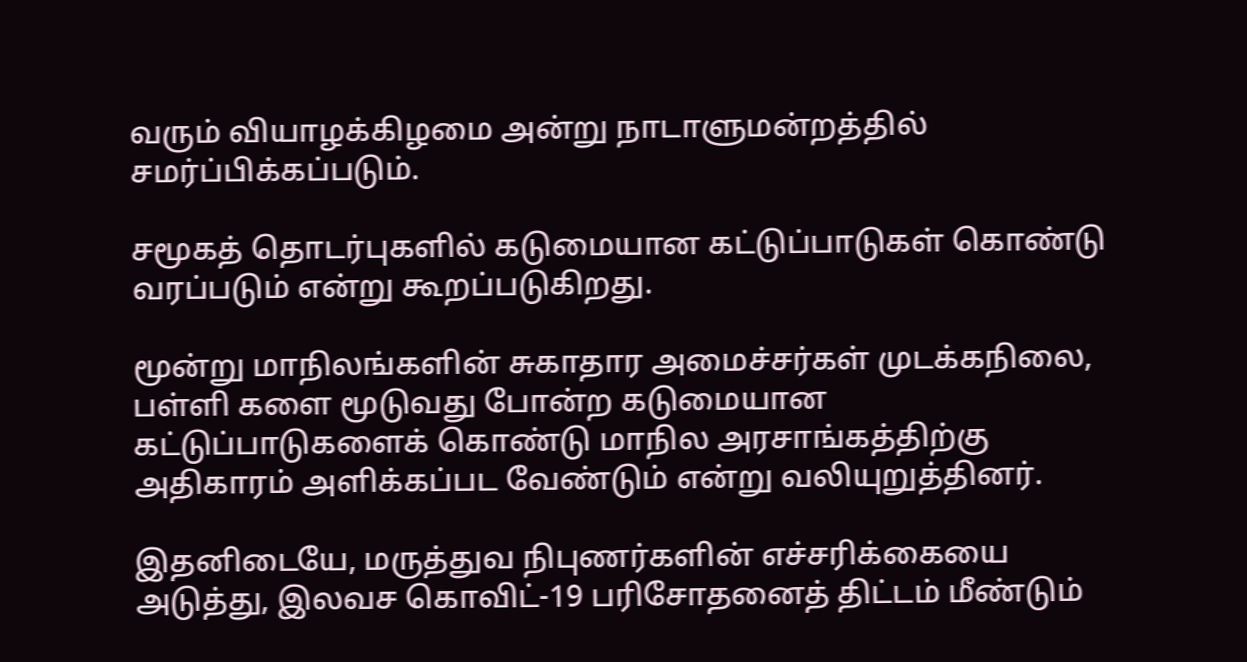வரும் வியாழக்கிழமை அன்று நாடாளுமன்றத்தில் சமர்ப்பிக்கப்படும்.

சமூகத் தொடர்புகளில் கடுமையான கட்டுப்பாடுகள் கொண்டு வரப்படும் என்று கூறப்படுகிறது.

மூன்று மாநிலங்களின் சுகாதார அமைச்சர்கள் முடக்கநிலை, பள்ளி களை மூடுவது போன்ற கடுமையான கட்டுப்பாடுகளைக் கொண்டு மாநில அரசாங்கத்திற்கு அதிகாரம் அளிக்கப்பட வேண்டும் என்று வலியுறுத்தினர்.

இதனிடையே, மருத்துவ நிபுணர்களின் எச்சரிக்கையை அடுத்து, இலவச கொவிட்-19 பரிசோதனைத் திட்டம் மீண்டும்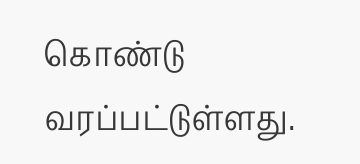கொண்டு வரப்பட்டுள்ளது.